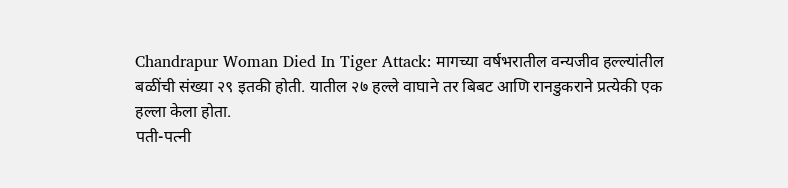Chandrapur Woman Died In Tiger Attack: मागच्या वर्षभरातील वन्यजीव हल्ल्यांतील बळींची संख्या २९ इतकी होती. यातील २७ हल्ले वाघाने तर बिबट आणि रानडुकराने प्रत्येकी एक हल्ला केला होता.
पती-पत्नी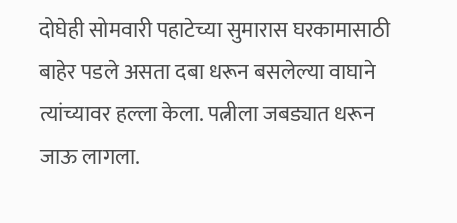दोघेही सोमवारी पहाटेच्या सुमारास घरकामासाठी बाहेर पडले असता दबा धरून बसलेल्या वाघाने त्यांच्यावर हल्ला केला. पत्नीला जबड्यात धरून जाऊ लागला.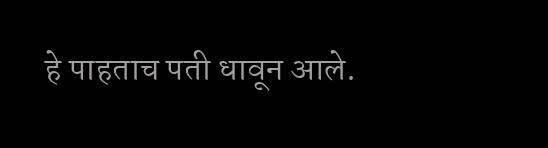हे पाहताच पती धावून आले.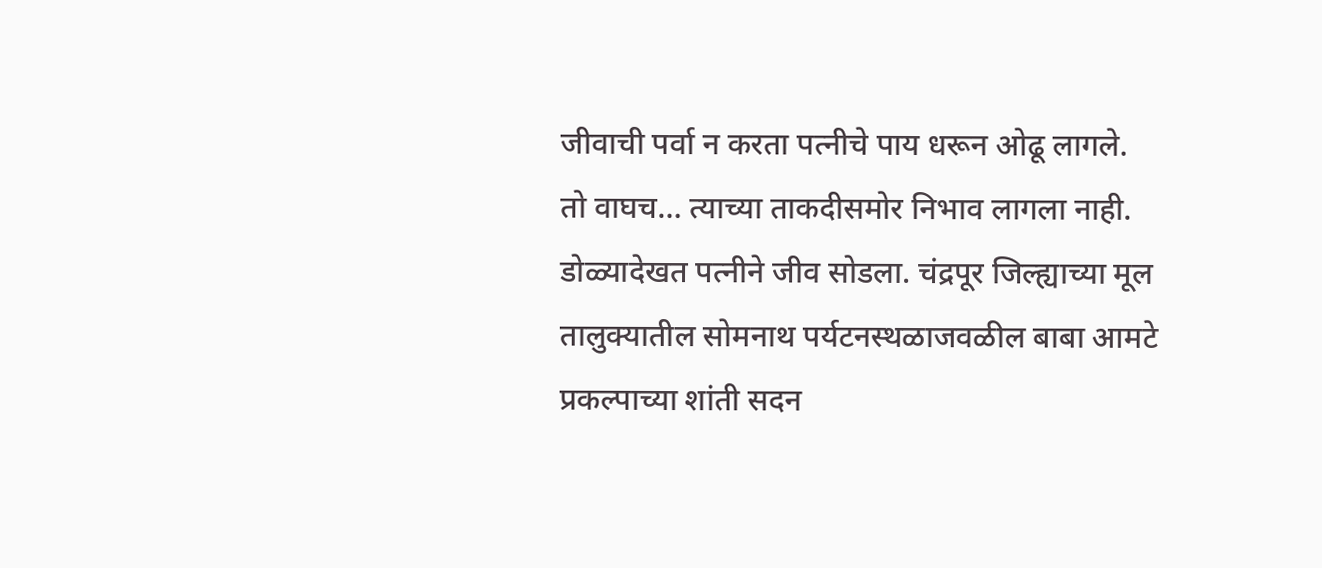जीवाची पर्वा न करता पत्नीचे पाय धरून ओढू लागले. तो वाघच… त्याच्या ताकदीसमोर निभाव लागला नाही. डोळ्यादेखत पत्नीने जीव सोडला. चंद्रपूर जिल्ह्याच्या मूल तालुक्यातील सोमनाथ पर्यटनस्थळाजवळील बाबा आमटे प्रकल्पाच्या शांती सदन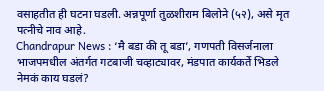वसाहतीत ही घटना घडली. अन्नपूर्णा तुळशीराम बिलोने (५२), असे मृत पत्नीचे नाव आहे.
Chandrapur News : ‘मै बडा की तू बडा’, गणपती विसर्जनाला भाजपमधील अंतर्गत गटबाजी चव्हाट्यावर, मंडपात कार्यकर्ते भिडले
नेमकं काय घडलं?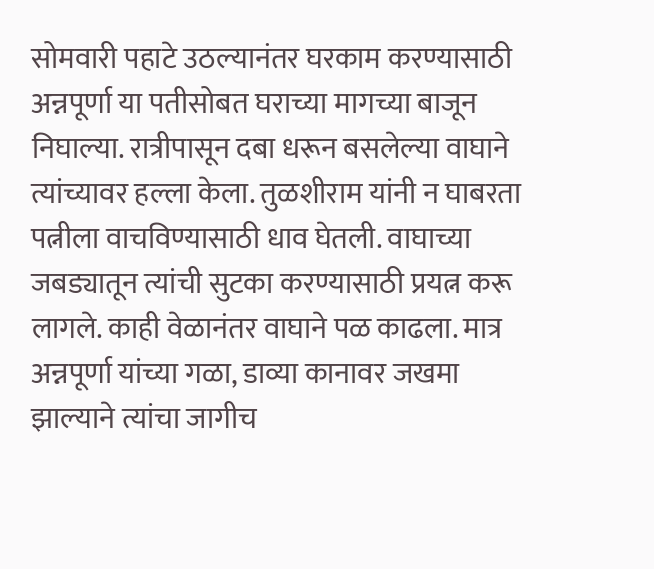सोमवारी पहाटे उठल्यानंतर घरकाम करण्यासाठी अन्नपूर्णा या पतीसोबत घराच्या मागच्या बाजून निघाल्या. रात्रीपासून दबा धरून बसलेल्या वाघाने त्यांच्यावर हल्ला केला. तुळशीराम यांनी न घाबरता पत्नीला वाचविण्यासाठी धाव घेतली. वाघाच्या जबड्यातून त्यांची सुटका करण्यासाठी प्रयत्न करू लागले. काही वेळानंतर वाघाने पळ काढला. मात्र अन्नपूर्णा यांच्या गळा, डाव्या कानावर जखमा झाल्याने त्यांचा जागीच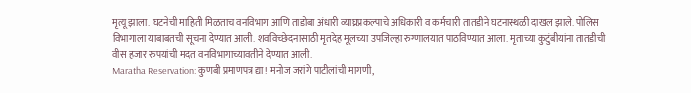मृत्यू झाला. घटनेची माहिती मिळताच वनविभाग आणि ताडोबा अंधारी व्याघ्रप्रकल्पाचे अधिकारी व कर्मचारी तातडीने घटनास्थळी दाखल झाले. पोलिस विभागाला याबाबतची सूचना देण्यात आली. शवविच्छेदनासाठी मृतदेह मूलच्या उपजिल्हा रुग्णालयात पाठविण्यात आला. मृताच्या कुटुंबीयांना तातडीची वीस हजार रुपयांची मदत वनविभागाच्यावतीने देण्यात आली.
Maratha Reservation: कुणबी प्रमाणपत्र द्या! मनोज जरांगे पाटीलांची मागणी,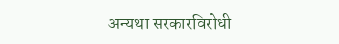अन्यथा सरकारविरोधी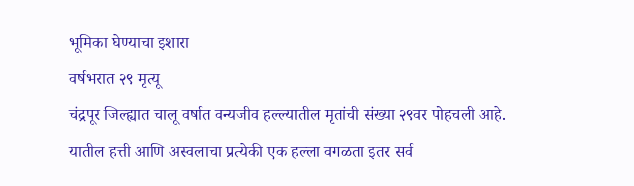भूमिका घेण्याचा इशारा
वर्षभरात २९ मृत्यू
चंद्रपूर जिल्ह्यात चालू वर्षात वन्यजीव हल्ल्यातील मृतांची संख्या २९वर पोहचली आहे. यातील हत्ती आणि अस्वलाचा प्रत्येकी एक हल्ला वगळता इतर सर्व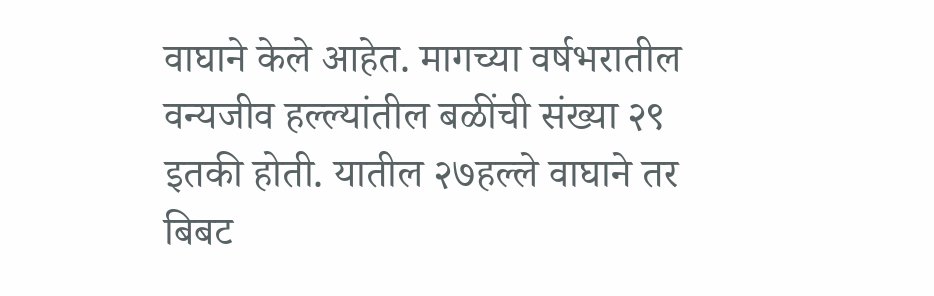वाघाने केले आहेत. मागच्या वर्षभरातील वन्यजीव हल्ल्यांतील बळींची संख्या २९ इतकी होती. यातील २७हल्ले वाघाने तर बिबट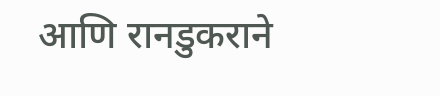आणि रानडुकराने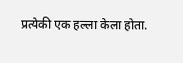प्रत्येकी एक हल्ला केला होता.